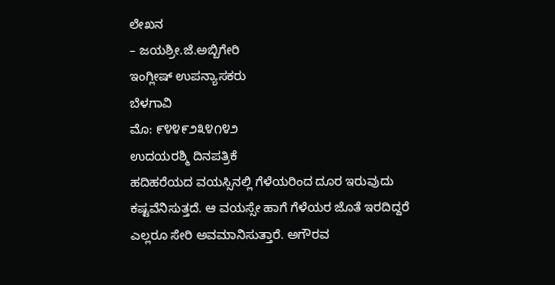ಲೇಖನ
– ಜಯಶ್ರೀ.ಜೆ.ಅಬ್ಬಿಗೇರಿ
ಇಂಗ್ಲೀಷ್ ಉಪನ್ಯಾಸಕರು
ಬೆಳಗಾವಿ
ಮೊ: ೯೪೪೯೨೩೪೧೪೨
ಉದಯರಶ್ಮಿ ದಿನಪತ್ರಿಕೆ
ಹದಿಹರೆಯದ ವಯಸ್ಸಿನಲ್ಲಿ ಗೆಳೆಯರಿಂದ ದೂರ ಇರುವುದು ಕಷ್ಟವೆನಿಸುತ್ತದೆ. ಆ ವಯಸ್ಸೇ ಹಾಗೆ ಗೆಳೆಯರ ಜೊತೆ ಇರದಿದ್ದರೆ ಎಲ್ಲರೂ ಸೇರಿ ಅವಮಾನಿಸುತ್ತಾರೆ. ಅಗೌರವ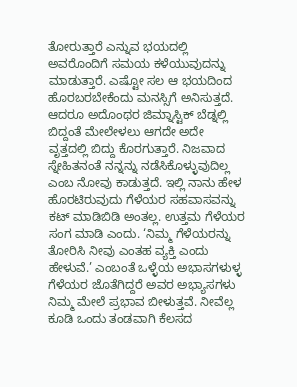ತೋರುತ್ತಾರೆ ಎನ್ನುವ ಭಯದಲ್ಲಿ ಅವರೊಂದಿಗೆ ಸಮಯ ಕಳೆಯುವುದನ್ನು ಮಾಡುತ್ತಾರೆ. ಎಷ್ಟೋ ಸಲ ಆ ಭಯದಿಂದ ಹೊರಬರಬೇಕೆಂದು ಮನಸ್ಸಿಗೆ ಅನಿಸುತ್ತದೆ. ಆದರೂ ಅದೊಂಥರ ಜಿಮ್ನಾಸ್ಟಿಕ್ ಬೆಡ್ನಲ್ಲಿ ಬಿದ್ದಂತೆ ಮೇಲೇಳಲು ಆಗದೇ ಅದೇ ವೃತ್ತದಲ್ಲಿ ಬಿದ್ದು ಕೊರಗುತ್ತಾರೆ. ನಿಜವಾದ ಸ್ನೇಹಿತನಂತೆ ನನ್ನನ್ನು ನಡೆಸಿಕೊಳ್ಳುವುದಿಲ್ಲ ಎಂಬ ನೋವು ಕಾಡುತ್ತದೆ. ಇಲ್ಲಿ ನಾನು ಹೇಳ ಹೊರಟಿರುವುದು ಗೆಳೆಯರ ಸಹವಾಸವನ್ನು ಕಟ್ ಮಾಡಿಬಿಡಿ ಅಂತಲ್ಲ. ಉತ್ತಮ ಗೆಳೆಯರ ಸಂಗ ಮಾಡಿ ಎಂದು. ‘ನಿಮ್ಮ ಗೆಳೆಯರನ್ನು ತೋರಿಸಿ ನೀವು ಎಂತಹ ವ್ಯಕ್ತಿ ಎಂದು ಹೇಳುವೆ.’ ಎಂಬಂತೆ ಒಳ್ಳೆಯ ಅಭಾಸಗಳುಳ್ಳ ಗೆಳೆಯರ ಜೊತೆಗಿದ್ದರೆ ಅವರ ಅಭ್ಯಾಸಗಳು ನಿಮ್ಮ ಮೇಲೆ ಪ್ರಭಾವ ಬೀಳುತ್ತವೆ. ನೀವೆಲ್ಲ ಕೂಡಿ ಒಂದು ತಂಡವಾಗಿ ಕೆಲಸದ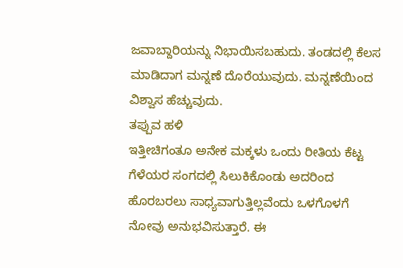ಜವಾಬ್ದಾರಿಯನ್ನು ನಿಭಾಯಿಸಬಹುದು. ತಂಡದಲ್ಲಿ ಕೆಲಸ ಮಾಡಿದಾಗ ಮನ್ನಣೆ ದೊರೆಯುವುದು. ಮನ್ನಣೆಯಿಂದ ವಿಶ್ವಾಸ ಹೆಚ್ಚುವುದು.
ತಪ್ಪುವ ಹಳಿ
ಇತ್ತೀಚಿಗಂತೂ ಅನೇಕ ಮಕ್ಕಳು ಒಂದು ರೀತಿಯ ಕೆಟ್ಟ ಗೆಳೆಯರ ಸಂಗದಲ್ಲಿ ಸಿಲುಕಿಕೊಂಡು ಅದರಿಂದ ಹೊರಬರಲು ಸಾಧ್ಯವಾಗುತ್ತಿಲ್ಲವೆಂದು ಒಳಗೊಳಗೆ ನೋವು ಅನುಭವಿಸುತ್ತಾರೆ. ಈ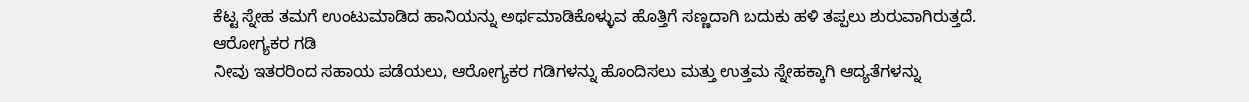ಕೆಟ್ಟ ಸ್ನೇಹ ತಮಗೆ ಉಂಟುಮಾಡಿದ ಹಾನಿಯನ್ನು ಅರ್ಥಮಾಡಿಕೊಳ್ಳುವ ಹೊತ್ತಿಗೆ ಸಣ್ಣದಾಗಿ ಬದುಕು ಹಳಿ ತಪ್ಪಲು ಶುರುವಾಗಿರುತ್ತದೆ.
ಆರೋಗ್ಯಕರ ಗಡಿ
ನೀವು ಇತರರಿಂದ ಸಹಾಯ ಪಡೆಯಲು, ಆರೋಗ್ಯಕರ ಗಡಿಗಳನ್ನು ಹೊಂದಿಸಲು ಮತ್ತು ಉತ್ತಮ ಸ್ನೇಹಕ್ಕಾಗಿ ಆದ್ಯತೆಗಳನ್ನು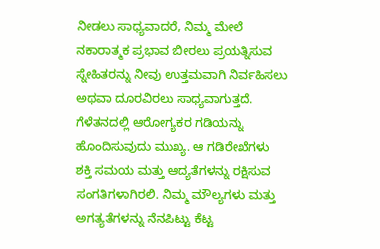ನೀಡಲು ಸಾಧ್ಯವಾದರೆ, ನಿಮ್ಮ ಮೇಲೆ ನಕಾರಾತ್ಮಕ ಪ್ರಭಾವ ಬೀರಲು ಪ್ರಯತ್ನಿಸುವ ಸ್ನೇಹಿತರನ್ನು ನೀವು ಉತ್ತಮವಾಗಿ ನಿರ್ವಹಿಸಲು ಅಥವಾ ದೂರವಿರಲು ಸಾಧ್ಯವಾಗುತ್ತದೆ. ಗೆಳೆತನದಲ್ಲಿ ಆರೋಗ್ಯಕರ ಗಡಿಯನ್ನು ಹೊಂದಿಸುವುದು ಮುಖ್ಯ. ಆ ಗಡಿರೇಖೆಗಳು ಶಕ್ತಿ ಸಮಯ ಮತ್ತು ಆದ್ಯತೆಗಳನ್ನು ರಕ್ಷಿಸುವ ಸಂಗತಿಗಳಾಗಿರಲಿ. ನಿಮ್ಮ ಮೌಲ್ಯಗಳು ಮತ್ತು ಅಗತ್ಯತೆಗಳನ್ನು ನೆನಪಿಟ್ಟು ಕೆಟ್ಟ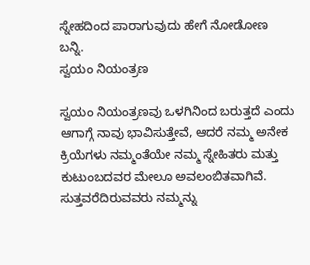ಸ್ನೇಹದಿಂದ ಪಾರಾಗುವುದು ಹೇಗೆ ನೋಡೋಣ ಬನ್ನಿ.
ಸ್ವಯಂ ನಿಯಂತ್ರಣ

ಸ್ವಯಂ ನಿಯಂತ್ರಣವು ಒಳಗಿನಿಂದ ಬರುತ್ತದೆ ಎಂದು ಆಗಾಗ್ಗೆ ನಾವು ಭಾವಿಸುತ್ತೇವೆ, ಆದರೆ ನಮ್ಮ ಅನೇಕ ಕ್ರಿಯೆಗಳು ನಮ್ಮಂತೆಯೇ ನಮ್ಮ ಸ್ನೇಹಿತರು ಮತ್ತು ಕುಟುಂಬದವರ ಮೇಲೂ ಅವಲಂಬಿತವಾಗಿವೆ. ಸುತ್ತವರೆದಿರುವವರು ನಮ್ಮನ್ನು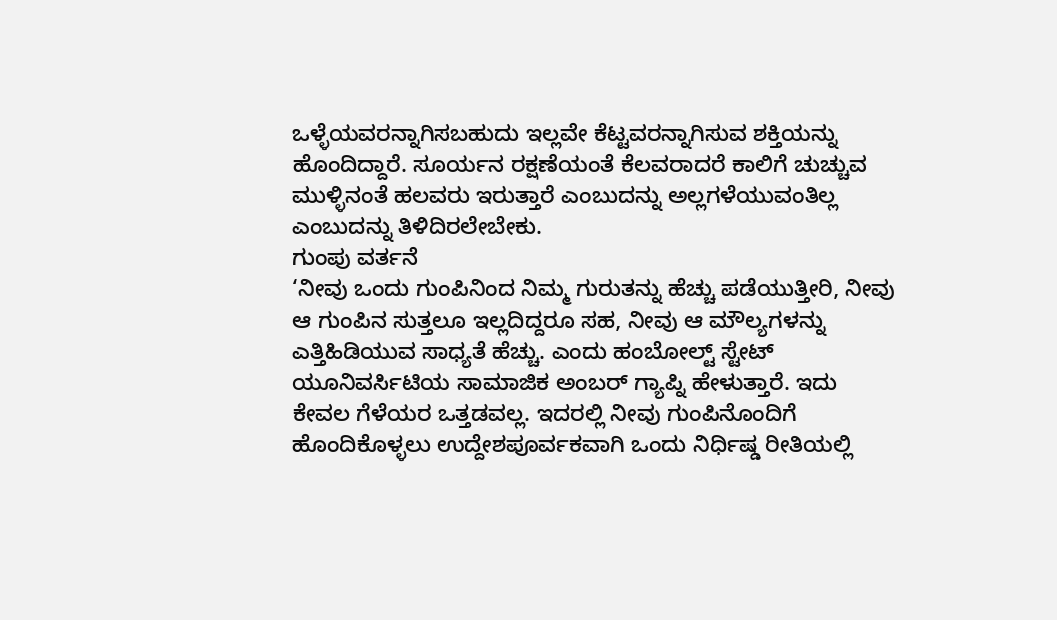ಒಳ್ಳೆಯವರನ್ನಾಗಿಸಬಹುದು ಇಲ್ಲವೇ ಕೆಟ್ಟವರನ್ನಾಗಿಸುವ ಶಕ್ತಿಯನ್ನು ಹೊಂದಿದ್ದಾರೆ. ಸೂರ್ಯನ ರಕ್ಷಣೆಯಂತೆ ಕೆಲವರಾದರೆ ಕಾಲಿಗೆ ಚುಚ್ಚುವ ಮುಳ್ಳಿನಂತೆ ಹಲವರು ಇರುತ್ತಾರೆ ಎಂಬುದನ್ನು ಅಲ್ಲಗಳೆಯುವಂತಿಲ್ಲ ಎಂಬುದನ್ನು ತಿಳಿದಿರಲೇಬೇಕು.
ಗುಂಪು ವರ್ತನೆ
‘ನೀವು ಒಂದು ಗುಂಪಿನಿಂದ ನಿಮ್ಮ ಗುರುತನ್ನು ಹೆಚ್ಚು ಪಡೆಯುತ್ತೀರಿ, ನೀವು ಆ ಗುಂಪಿನ ಸುತ್ತಲೂ ಇಲ್ಲದಿದ್ದರೂ ಸಹ, ನೀವು ಆ ಮೌಲ್ಯಗಳನ್ನು ಎತ್ತಿಹಿಡಿಯುವ ಸಾಧ್ಯತೆ ಹೆಚ್ಚು. ಎಂದು ಹಂಬೋಲ್ಟ್ ಸ್ಟೇಟ್ ಯೂನಿವರ್ಸಿಟಿಯ ಸಾಮಾಜಿಕ ಅಂಬರ್ ಗ್ಯಾಪ್ನಿ ಹೇಳುತ್ತಾರೆ. ಇದು ಕೇವಲ ಗೆಳೆಯರ ಒತ್ತಡವಲ್ಲ. ಇದರಲ್ಲಿ ನೀವು ಗುಂಪಿನೊಂದಿಗೆ ಹೊಂದಿಕೊಳ್ಳಲು ಉದ್ದೇಶಪೂರ್ವಕವಾಗಿ ಒಂದು ನಿರ್ಧಿಷ್ಡ ರೀತಿಯಲ್ಲಿ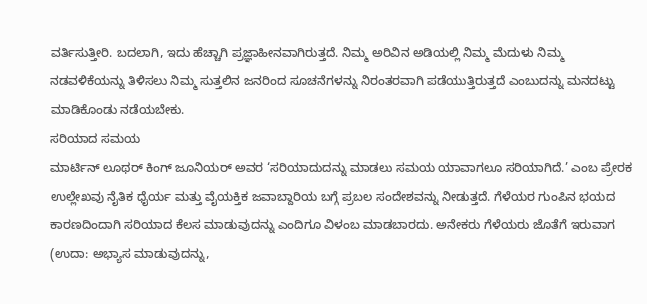ವರ್ತಿಸುತ್ತೀರಿ. ಬದಲಾಗಿ, ಇದು ಹೆಚ್ಚಾಗಿ ಪ್ರಜ್ಞಾಹೀನವಾಗಿರುತ್ತದೆ. ನಿಮ್ಮ ಅರಿವಿನ ಅಡಿಯಲ್ಲಿ ನಿಮ್ಮ ಮೆದುಳು ನಿಮ್ಮ ನಡವಳಿಕೆಯನ್ನು ತಿಳಿಸಲು ನಿಮ್ಮ ಸುತ್ತಲಿನ ಜನರಿಂದ ಸೂಚನೆಗಳನ್ನು ನಿರಂತರವಾಗಿ ಪಡೆಯುತ್ತಿರುತ್ತದೆ ಎಂಬುದನ್ನು ಮನದಟ್ಟು ಮಾಡಿಕೊಂಡು ನಡೆಯಬೇಕು.
ಸರಿಯಾದ ಸಮಯ
ಮಾರ್ಟಿನ್ ಲೂಥರ್ ಕಿಂಗ್ ಜೂನಿಯರ್ ಅವರ ‘ಸರಿಯಾದುದನ್ನು ಮಾಡಲು ಸಮಯ ಯಾವಾಗಲೂ ಸರಿಯಾಗಿದೆ.’ ಎಂಬ ಪ್ರೇರಕ ಉಲ್ಲೇಖವು ನೈತಿಕ ಧೈರ್ಯ ಮತ್ತು ವೈಯಕ್ತಿಕ ಜವಾಬ್ದಾರಿಯ ಬಗ್ಗೆ ಪ್ರಬಲ ಸಂದೇಶವನ್ನು ನೀಡುತ್ತದೆ. ಗೆಳೆಯರ ಗುಂಪಿನ ಭಯದ ಕಾರಣದಿಂದಾಗಿ ಸರಿಯಾದ ಕೆಲಸ ಮಾಡುವುದನ್ನು ಎಂದಿಗೂ ವಿಳಂಬ ಮಾಡಬಾರದು. ಅನೇಕರು ಗೆಳೆಯರು ಜೊತೆಗೆ ಇರುವಾಗ (ಉದಾ: ಅಭ್ಯಾಸ ಮಾಡುವುದನ್ನು,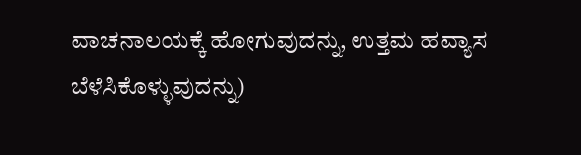ವಾಚನಾಲಯಕ್ಕೆ ಹೋಗುವುದನ್ನು, ಉತ್ತಮ ಹವ್ಯಾಸ ಬೆಳೆಸಿಕೊಳ್ಳುವುದನ್ನು)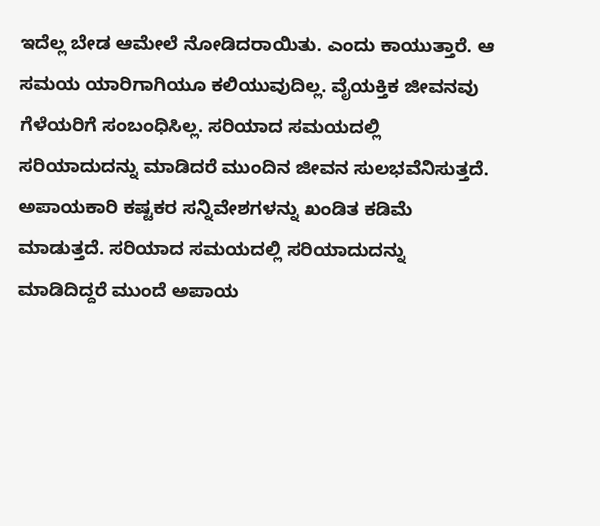ಇದೆಲ್ಲ ಬೇಡ ಆಮೇಲೆ ನೋಡಿದರಾಯಿತು. ಎಂದು ಕಾಯುತ್ತಾರೆ. ಆ ಸಮಯ ಯಾರಿಗಾಗಿಯೂ ಕಲಿಯುವುದಿಲ್ಲ. ವೈಯಕ್ತಿಕ ಜೀವನವು ಗೆಳೆಯರಿಗೆ ಸಂಬಂಧಿಸಿಲ್ಲ. ಸರಿಯಾದ ಸಮಯದಲ್ಲಿ ಸರಿಯಾದುದನ್ನು ಮಾಡಿದರೆ ಮುಂದಿನ ಜೀವನ ಸುಲಭವೆನಿಸುತ್ತದೆ. ಅಪಾಯಕಾರಿ ಕಷ್ಟಕರ ಸನ್ನಿವೇಶಗಳನ್ನು ಖಂಡಿತ ಕಡಿಮೆ ಮಾಡುತ್ತದೆ. ಸರಿಯಾದ ಸಮಯದಲ್ಲಿ ಸರಿಯಾದುದನ್ನು ಮಾಡಿದಿದ್ದರೆ ಮುಂದೆ ಅಪಾಯ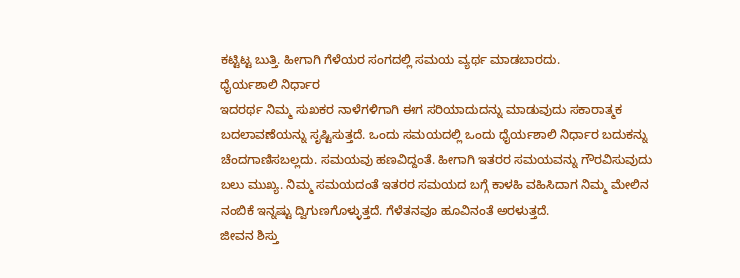ಕಟ್ಟಿಟ್ಟ ಬುತ್ತಿ. ಹೀಗಾಗಿ ಗೆಳೆಯರ ಸಂಗದಲ್ಲಿ ಸಮಯ ವ್ಯರ್ಥ ಮಾಡಬಾರದು.
ಧೈರ್ಯಶಾಲಿ ನಿರ್ಧಾರ
ಇದರರ್ಥ ನಿಮ್ಮ ಸುಖಕರ ನಾಳೆಗಳಿಗಾಗಿ ಈಗ ಸರಿಯಾದುದನ್ನು ಮಾಡುವುದು ಸಕಾರಾತ್ಮಕ ಬದಲಾವಣೆಯನ್ನು ಸೃಷ್ಟಿಸುತ್ತದೆ. ಒಂದು ಸಮಯದಲ್ಲಿ ಒಂದು ಧೈರ್ಯಶಾಲಿ ನಿರ್ಧಾರ ಬದುಕನ್ನು ಚೆಂದಗಾಣಿಸಬಲ್ಲದು. ಸಮಯವು ಹಣವಿದ್ದಂತೆ. ಹೀಗಾಗಿ ಇತರರ ಸಮಯವನ್ನು ಗೌರವಿಸುವುದು ಬಲು ಮುಖ್ಯ. ನಿಮ್ಮ ಸಮಯದಂತೆ ಇತರರ ಸಮಯದ ಬಗ್ಗೆ ಕಾಳಹಿ ವಹಿಸಿದಾಗ ನಿಮ್ಮ ಮೇಲಿನ ನಂಬಿಕೆ ಇನ್ನಷ್ಟು ದ್ವಿಗುಣಗೊಳ್ಳುತ್ತದೆ. ಗೆಳೆತನವೂ ಹೂವಿನಂತೆ ಅರಳುತ್ತದೆ.
ಜೀವನ ಶಿಸ್ತು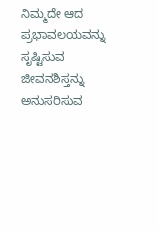ನಿಮ್ಮದೇ ಆದ ಪ್ರಭಾವಲಯವನ್ನು ಸೃಷ್ಟಿಸುವ ಜೀವನಶಿಸ್ತನ್ನು ಅನುಸರಿಸುವ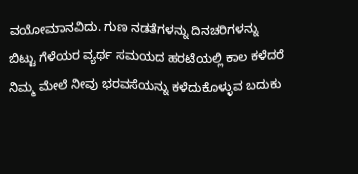ವಯೋಮಾನವಿದು. ಗುಣ ನಡತೆಗಳನ್ನು ದಿನಚರಿಗಳನ್ನು ಬಿಟ್ಟು ಗೆಳೆಯರ ವ್ಯರ್ಥ ಸಮಯದ ಹರಟೆಯಲ್ಲಿ ಕಾಲ ಕಳೆದರೆ ನಿಮ್ಮ ಮೇಲೆ ನೀವು ಭರವಸೆಯನ್ನು ಕಳೆದುಕೊಳ್ಳುವ ಬದುಕು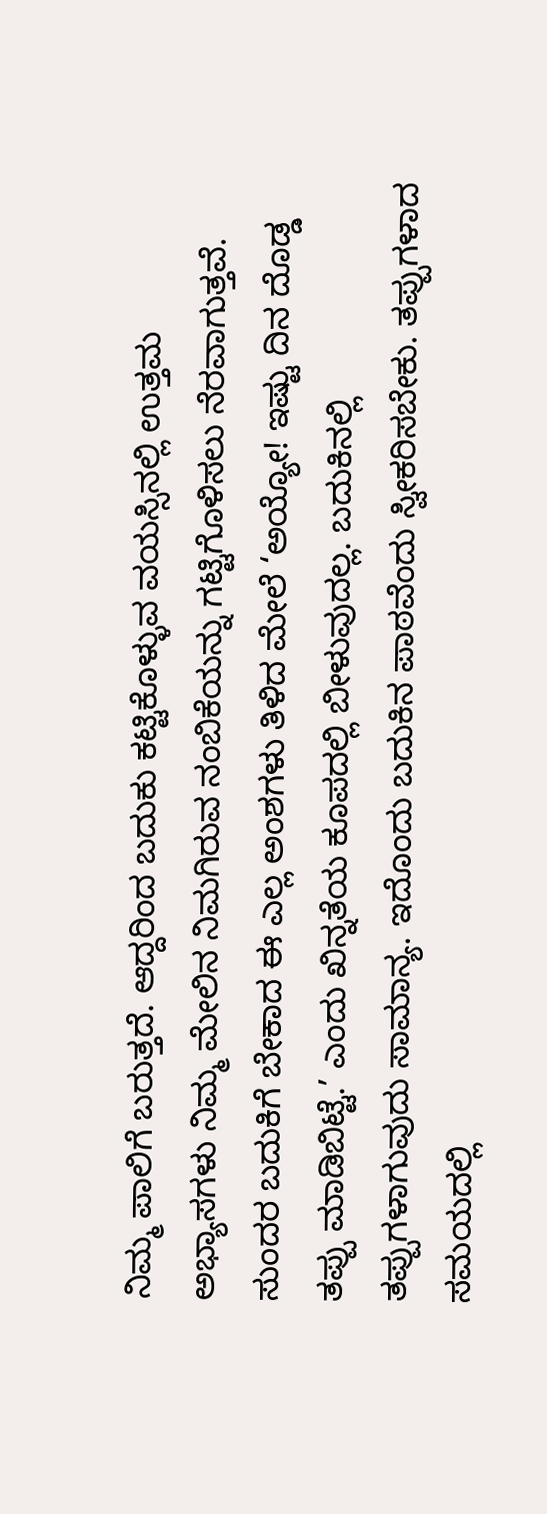ನಿಮ್ಮ ಪಾಲಿಗೆ ಬರುತ್ತದೆ. ಆದ್ದರಿಂದ ಬದುಕು ಕಟ್ಟಿಕೊಳ್ಳುವ ವಯಸ್ಸಿನಲ್ಲಿ ಉತ್ತಮ ಅಭ್ಯಾಸಗಳು ನಿಮ್ಮ ಮೇಲಿನ ನಿಮಗಿರುವ ನಂಬಿಕೆಯನ್ನು ಗಟ್ಟಿಗೊಳಿಸಲು ನೆರವಾಗುತ್ತವೆ. ಸುಂದರ ಬದುಕಿಗೆ ಬೇಕಾದ ಈ ಎಲ್ಲ ಅಂಶಗಳು ತಿಳಿದ ಮೇಲೆ ‘ಅಯ್ಯೋ! ಇಷ್ಟು ದಿನ ದೊಡ್ಡ ತಪ್ಪು ಮಾಡಿಬಿಟ್ಟೆ.’ ಎಂದು ಖಿನ್ನತೆಯ ಕೂಪದಲ್ಲಿ ಬೀಳುವುದಲ್ಲ. ಬದುಕಿನಲ್ಲಿ ತಪ್ಪುಗಳಾಗುವುದು ಸಾಮಾನ್ಯ. ಇದೊಂದು ಬದುಕಿನ ಪಾಠವೆಂದು ಸ್ವೀಕರಿಸಬೇಕು. ತಪ್ಪುಗಳಾದ ಸಮಯದಲ್ಲಿ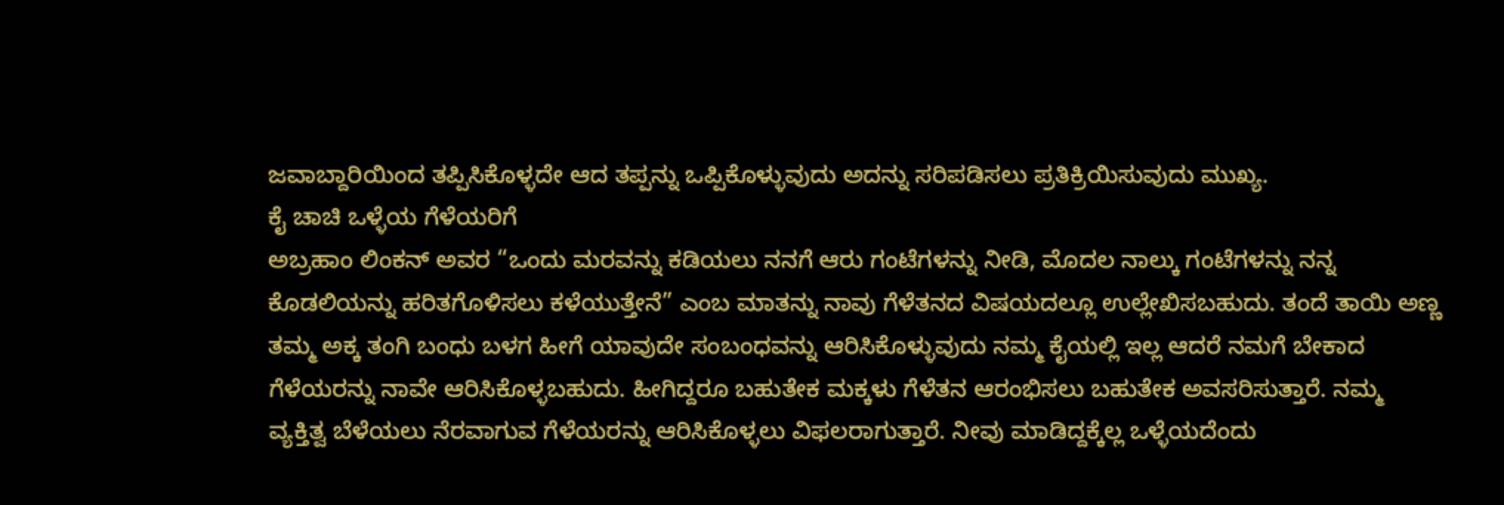ಜವಾಬ್ದಾರಿಯಿಂದ ತಪ್ಪಿಸಿಕೊಳ್ಳದೇ ಆದ ತಪ್ಪನ್ನು ಒಪ್ಪಿಕೊಳ್ಳುವುದು ಅದನ್ನು ಸರಿಪಡಿಸಲು ಪ್ರತಿಕ್ರಿಯಿಸುವುದು ಮುಖ್ಯ.
ಕೈ ಚಾಚಿ ಒಳ್ಳೆಯ ಗೆಳೆಯರಿಗೆ
ಅಬ್ರಹಾಂ ಲಿಂಕನ್ ಅವರ “ಒಂದು ಮರವನ್ನು ಕಡಿಯಲು ನನಗೆ ಆರು ಗಂಟೆಗಳನ್ನು ನೀಡಿ, ಮೊದಲ ನಾಲ್ಕು ಗಂಟೆಗಳನ್ನು ನನ್ನ ಕೊಡಲಿಯನ್ನು ಹರಿತಗೊಳಿಸಲು ಕಳೆಯುತ್ತೇನೆ” ಎಂಬ ಮಾತನ್ನು ನಾವು ಗೆಳೆತನದ ವಿಷಯದಲ್ಲೂ ಉಲ್ಲೇಖಿಸಬಹುದು. ತಂದೆ ತಾಯಿ ಅಣ್ಣ ತಮ್ಮ ಅಕ್ಕ ತಂಗಿ ಬಂಧು ಬಳಗ ಹೀಗೆ ಯಾವುದೇ ಸಂಬಂಧವನ್ನು ಆರಿಸಿಕೊಳ್ಳುವುದು ನಮ್ಮ ಕೈಯಲ್ಲಿ ಇಲ್ಲ ಆದರೆ ನಮಗೆ ಬೇಕಾದ ಗೆಳೆಯರನ್ನು ನಾವೇ ಆರಿಸಿಕೊಳ್ಳಬಹುದು. ಹೀಗಿದ್ದರೂ ಬಹುತೇಕ ಮಕ್ಕಳು ಗೆಳೆತನ ಆರಂಭಿಸಲು ಬಹುತೇಕ ಅವಸರಿಸುತ್ತಾರೆ. ನಮ್ಮ ವ್ಯಕ್ತಿತ್ವ ಬೆಳೆಯಲು ನೆರವಾಗುವ ಗೆಳೆಯರನ್ನು ಆರಿಸಿಕೊಳ್ಳಲು ವಿಫಲರಾಗುತ್ತಾರೆ. ನೀವು ಮಾಡಿದ್ದಕ್ಕೆಲ್ಲ ಒಳ್ಳೆಯದೆಂದು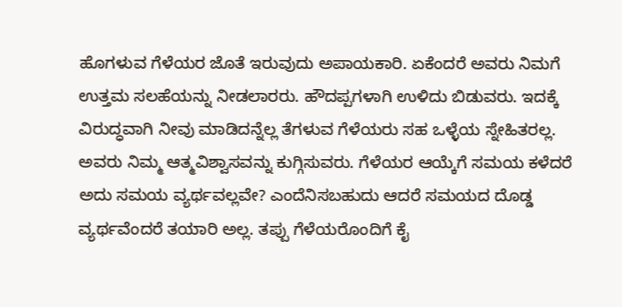ಹೊಗಳುವ ಗೆಳೆಯರ ಜೊತೆ ಇರುವುದು ಅಪಾಯಕಾರಿ. ಏಕೆಂದರೆ ಅವರು ನಿಮಗೆ ಉತ್ತಮ ಸಲಹೆಯನ್ನು ನೀಡಲಾರರು. ಹೌದಪ್ಪಗಳಾಗಿ ಉಳಿದು ಬಿಡುವರು. ಇದಕ್ಕೆ ವಿರುದ್ಧವಾಗಿ ನೀವು ಮಾಡಿದನ್ನೆಲ್ಲ ತೆಗಳುವ ಗೆಳೆಯರು ಸಹ ಒಳ್ಳೆಯ ಸ್ನೇಹಿತರಲ್ಲ. ಅವರು ನಿಮ್ಮ ಆತ್ಮವಿಶ್ವಾಸವನ್ನು ಕುಗ್ಗಿಸುವರು. ಗೆಳೆಯರ ಆಯ್ಕೆಗೆ ಸಮಯ ಕಳೆದರೆ ಅದು ಸಮಯ ವ್ಯರ್ಥವಲ್ಲವೇ? ಎಂದೆನಿಸಬಹುದು ಆದರೆ ಸಮಯದ ದೊಡ್ಡ ವ್ಯರ್ಥವೆಂದರೆ ತಯಾರಿ ಅಲ್ಲ. ತಪ್ಪು ಗೆಳೆಯರೊಂದಿಗೆ ಕೈ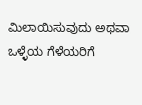ಮಿಲಾಯಿಸುವುದು ಅಥವಾ ಒಳ್ಳೆಯ ಗೆಳೆಯರಿಗೆ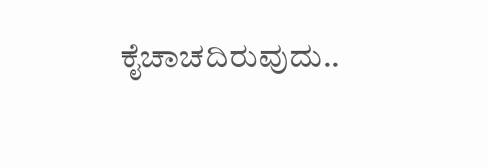ಕೈಚಾಚದಿರುವುದು..